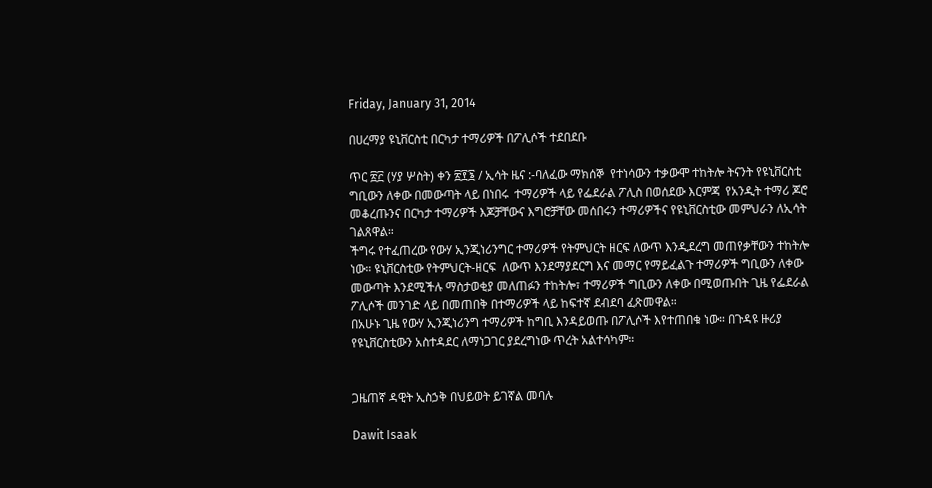Friday, January 31, 2014

በሀረማያ ዩኒቨርስቲ በርካታ ተማሪዎች በፖሊሶች ተደበደቡ

ጥር ፳፫ (ሃያ ሦስት) ቀን ፳፻፮ / ኢሳት ዜና :-ባለፈው ማክሰኞ  የተነሳውን ተቃውሞ ተከትሎ ትናንት የዩኒቨርስቲ ግቢውን ለቀው በመውጣት ላይ በነበሩ  ተማሪዎች ላይ የፌደራል ፖሊስ በወሰደው እርምጃ  የአንዲት ተማሪ ጆሮ መቆረጡንና በርካታ ተማሪዎች እጆቻቸውና እግሮቻቸው መሰበሩን ተማሪዎችና የዩኒቨርስቲው መምህራን ለኢሳት ገልጸዋል።
ችግሩ የተፈጠረው የውሃ ኢንጂነሪንግር ተማሪዎች የትምህርት ዘርፍ ለውጥ እንዲደረግ መጠየቃቸውን ተከትሎ ነው። ዩኒቨርስቲው የትምህርት-ዘርፍ  ለውጥ እንደማያደርግ እና መማር የማይፈልጉ ተማሪዎች ግቢውን ለቀው መውጣት እንደሚችሉ ማስታወቂያ መለጠፉን ተከትሎ፣ ተማሪዎች ግቢውን ለቀው በሚወጡበት ጊዜ የፌደራል ፖሊሶች መንገድ ላይ በመጠበቅ በተማሪዎች ላይ ከፍተኛ ደብደባ ፈጽመዋል።
በአሁኑ ጊዜ የውሃ ኢንጂነሪንግ ተማሪዎች ከግቢ እንዳይወጡ በፖሊሶች እየተጠበቁ ነው። በጉዳዩ ዙሪያ የዩኒቨርስቲውን አስተዳደር ለማነጋገር ያደረግነው ጥረት አልተሳካም።


ጋዜጠኛ ዳዊት ኢስኃቅ በህይወት ይገኛል መባሉ

Dawit Isaak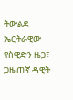ትውልደ ኤርትራዊው የስዊድን ዜጋ፣ ጋዜጠኛ ዳዊት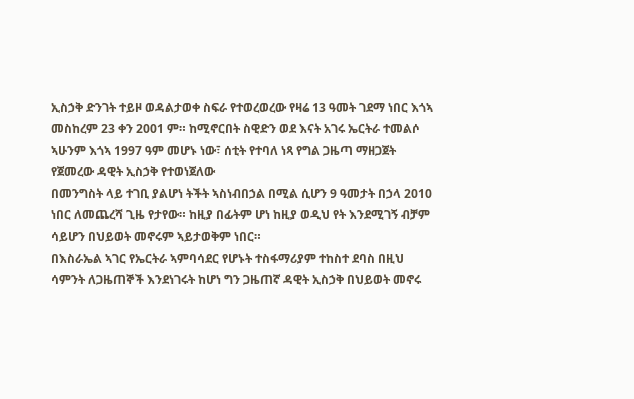ኢስኃቅ ድንገት ተይዞ ወዳልታወቀ ስፍራ የተወረወረው የዛሬ 13 ዓመት ገደማ ነበር እጎኣ መስከረም 23 ቀን 2001 ም። ከሚኖርበት ስዊድን ወደ እናት አገሩ ኤርትራ ተመልሶ ኣሁንም እጎኣ 1997 ዓም መሆኑ ነው፣ ሰቲት የተባለ ነጻ የግል ጋዜጣ ማዘጋጀት የጀመረው ዳዊት ኢስኃቅ የተወነጀለው
በመንግስት ላይ ተገቢ ያልሆነ ትችት ኣስነብበኃል በሚል ሲሆን 9 ዓመታት በኃላ 2010 ነበር ለመጨረሻ ጊዜ የታየው። ከዚያ በፊትም ሆነ ከዚያ ወዲህ የት እንደሚገኝ ብቻም ሳይሆን በህይወት መኖሩም ኣይታወቅም ነበር።
በእስራኤል ኣገር የኤርትራ ኣምባሳደር የሆኑት ተስፋማሪያም ተከስተ ደባስ በዚህ ሳምንት ለጋዜጠኞች እንደነገሩት ከሆነ ግን ጋዜጠኛ ዳዊት ኢስኃቅ በህይወት መኖሩ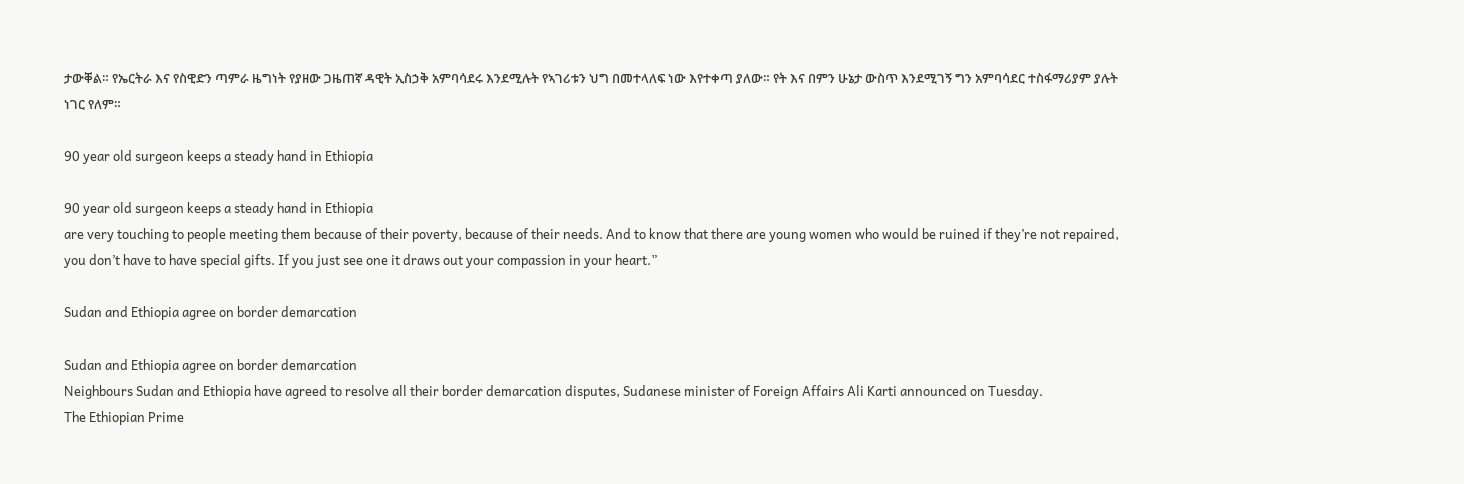ታውቐል። የኤርትራ እና የስዊድን ጣምራ ዜግነት የያዘው ጋዜጠኛ ዳዊት ኢስኃቅ አምባሳደሩ እንደሚሉት የኣገሪቱን ህግ በመተላለፍ ነው እየተቀጣ ያለው። የት እና በምን ሁኔታ ውስጥ እንደሚገኝ ግን አምባሳደር ተስፋማሪያም ያሉት ነገር የለም።

90 year old surgeon keeps a steady hand in Ethiopia

90 year old surgeon keeps a steady hand in Ethiopia
are very touching to people meeting them because of their poverty, because of their needs. And to know that there are young women who would be ruined if they’re not repaired, you don’t have to have special gifts. If you just see one it draws out your compassion in your heart.”

Sudan and Ethiopia agree on border demarcation

Sudan and Ethiopia agree on border demarcation
Neighbours Sudan and Ethiopia have agreed to resolve all their border demarcation disputes, Sudanese minister of Foreign Affairs Ali Karti announced on Tuesday.
The Ethiopian Prime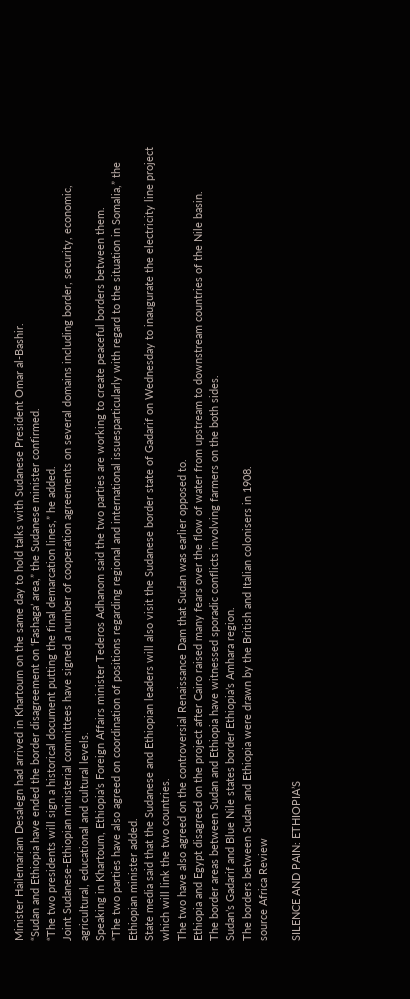Minister Hailemariam Desalegn had arrived in Khartoum on the same day to hold talks with Sudanese President Omar al-Bashir.
“Sudan and Ethiopia have ended the border disagreement on ‘Fashaga’ area,” the Sudanese minister confirmed.
“The two presidents will sign a historical document putting the final demarcation lines,” he added.
Joint Sudanese-Ethiopian ministerial committees have signed a number of cooperation agreements on several domains including border, security, economic, agricultural, educational and cultural levels.
Speaking in Khartoum, Ethiopia’s Foreign Affairs minister Tederos Adhanom said the two parties are working to create peaceful borders between them.
“The two parties have also agreed on coordination of positions regarding regional and international issuesparticularly with regard to the situation in Somalia,” the Ethiopian minister added.
State media said that the Sudanese and Ethiopian leaders will also visit the Sudanese border state of Gadarif on Wednesday to inaugurate the electricity line project which will link the two countries.
The two have also agreed on the controversial Renaissance Dam that Sudan was earlier opposed to.
Ethiopia and Egypt disagreed on the project after Cairo raised many fears over the flow of water from upstream to downstream countries of the Nile basin.
The border areas between Sudan and Ethiopia have witnessed sporadic conflicts involving farmers on the both sides.
Sudan’s Gadarif and Blue Nile states border Ethiopia’s Amhara region.
The borders between Sudan and Ethiopia were drawn by the British and Italian colonisers in 1908.
source Africa Review

SILENCE AND PAIN: ETHIOPIA’S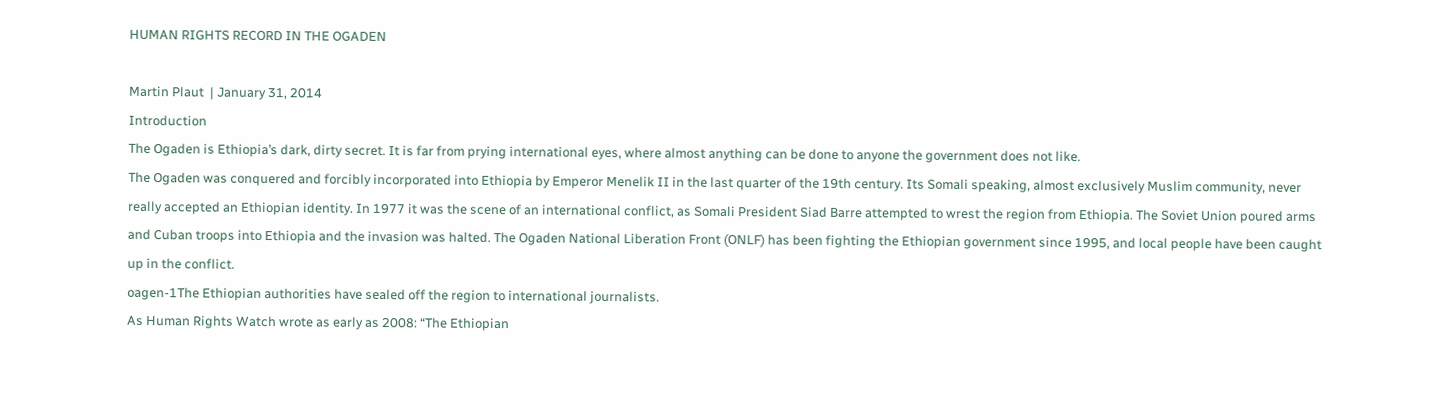HUMAN RIGHTS RECORD IN THE OGADEN

Martin Plaut  | January 31, 2014
Introduction
The Ogaden is Ethiopia’s dark, dirty secret. It is far from prying international eyes, where almost anything can be done to anyone the government does not like.
The Ogaden was conquered and forcibly incorporated into Ethiopia by Emperor Menelik II in the last quarter of the 19th century. Its Somali speaking, almost exclusively Muslim community, never really accepted an Ethiopian identity. In 1977 it was the scene of an international conflict, as Somali President Siad Barre attempted to wrest the region from Ethiopia. The Soviet Union poured arms and Cuban troops into Ethiopia and the invasion was halted. The Ogaden National Liberation Front (ONLF) has been fighting the Ethiopian government since 1995, and local people have been caught up in the conflict.
oagen-1The Ethiopian authorities have sealed off the region to international journalists.
As Human Rights Watch wrote as early as 2008: “The Ethiopian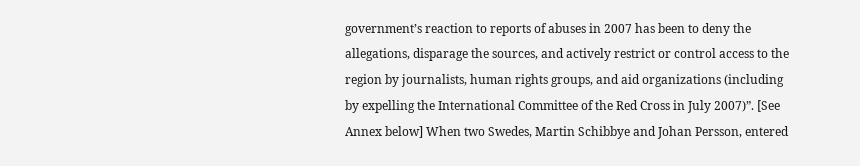government’s reaction to reports of abuses in 2007 has been to deny the allegations, disparage the sources, and actively restrict or control access to the region by journalists, human rights groups, and aid organizations (including by expelling the International Committee of the Red Cross in July 2007)”. [See Annex below] When two Swedes, Martin Schibbye and Johan Persson, entered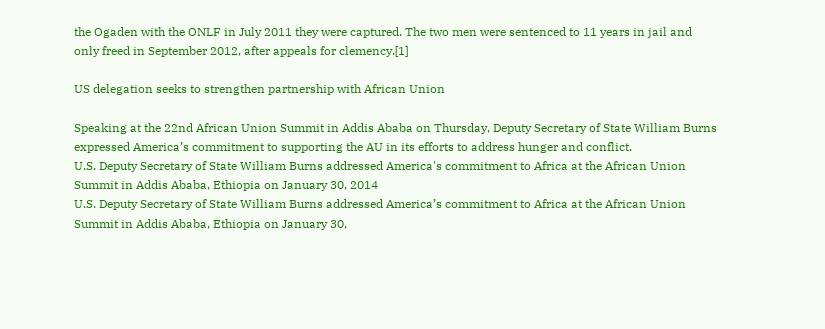the Ogaden with the ONLF in July 2011 they were captured. The two men were sentenced to 11 years in jail and only freed in September 2012, after appeals for clemency.[1]

US delegation seeks to strengthen partnership with African Union

Speaking at the 22nd African Union Summit in Addis Ababa on Thursday, Deputy Secretary of State William Burns expressed America’s commitment to supporting the AU in its efforts to address hunger and conflict.
U.S. Deputy Secretary of State William Burns addressed America's commitment to Africa at the African Union Summit in Addis Ababa, Ethiopia on January 30, 2014
U.S. Deputy Secretary of State William Burns addressed America’s commitment to Africa at the African Union Summit in Addis Ababa, Ethiopia on January 30,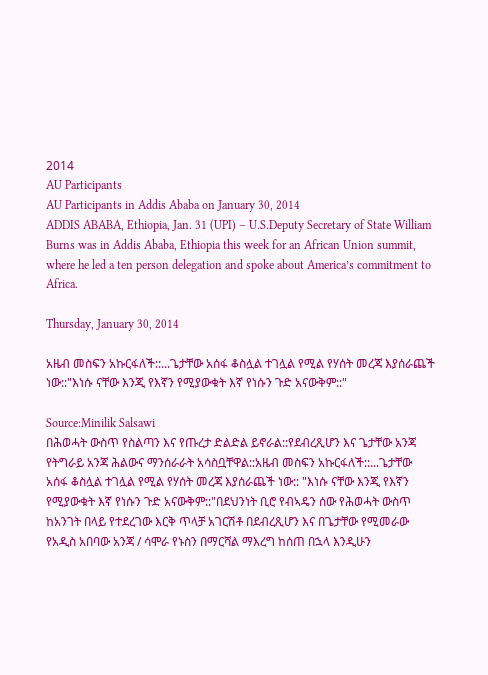2014
AU Participants
AU Participants in Addis Ababa on January 30, 2014
ADDIS ABABA, Ethiopia, Jan. 31 (UPI) – U.S.Deputy Secretary of State William Burns was in Addis Ababa, Ethiopia this week for an African Union summit, where he led a ten person delegation and spoke about America’s commitment to Africa.

Thursday, January 30, 2014

አዜብ መስፍን አኩርፋለች::...ጌታቸው አሰፋ ቆስሏል ተገሏል የሚል የሃሰት መረጃ እያሰራጨች ነው::"እነሱ ናቸው እንጂ የእኛን የሚያውቁት እኛ የነሱን ጉድ አናውቅም::"

Source:Minilik Salsawi
በሕወሓት ውስጥ የስልጣን እና የጡረታ ድልድል ይኖራል::የደብረጺሆን እና ጌታቸው አንጃ የትግራይ አንጃ ሕልውና ማንሰራራት አሳስቧቸዋል::አዜብ መስፍን አኩርፋለች::...ጌታቸው አሰፋ ቆስሏል ተገሏል የሚል የሃሰት መረጃ እያሰራጨች ነው:: "እነሱ ናቸው እንጂ የእኛን የሚያውቁት እኛ የነሱን ጉድ አናውቅም::"በደህንነት ቢሮ የብኣዴን ሰው የሕወሓት ውስጥ ከአንገት በላይ የተደረገው እርቅ ጥላቻ አገርሽቶ በደብረጺሆን እና በጌታቸው የሚመራው የአዲስ አበባው አንጃ / ሳሞራ የኑስን በማርሻል ማእረግ ከሰጠ በኋላ እንዲሁን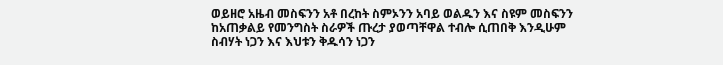ወይዘሮ አዜብ መስፍንን አቶ በረከት ስምኦንን አባይ ወልዱን እና ስዩም መስፍንን ከአጠቃልይ የመንግስት ስራዎች ጡረታ ያወጣቸዋል ተብሎ ሲጠበቅ እንዲሁም ስብሃት ነጋን እና እህቱን ቅዱሳን ነጋን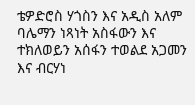ቴዎድሮስ ሃጎስን እና አዲስ አለም ባሌማን ነጻነት አስፋውን እና ተክለወይን አሰፋን ተወልደ አጋመን እና ብርሃነ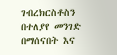ገብረክርስቶስን በተለያየ መንገድ በማሰናበት እና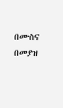በሙስና በመያዝ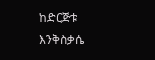ከድርጅቱ እንቅስቃሴ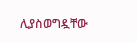ሊያስወግዷቸው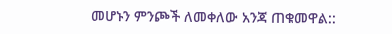መሆኑን ምንጮች ለመቀለው አንጃ ጠቁመዋል::